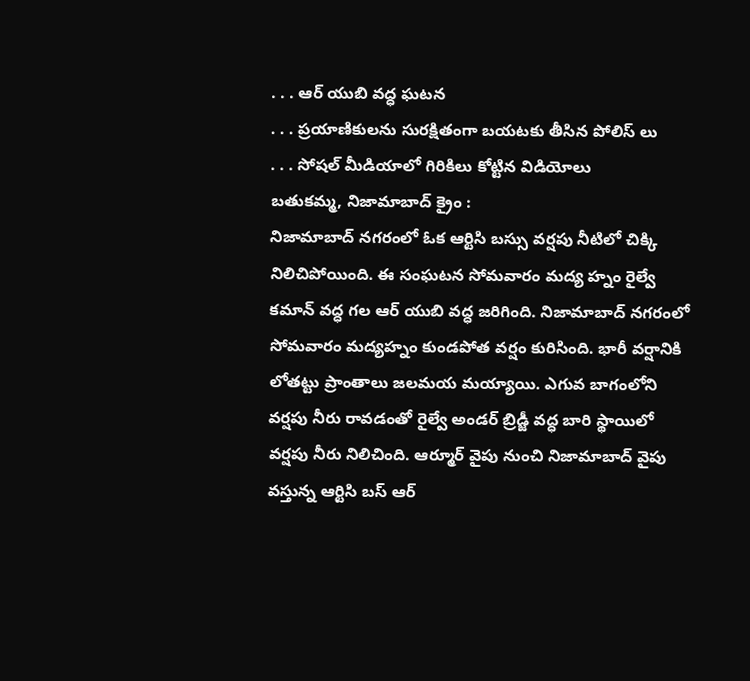. . . ఆర్ యుబి వద్ధ ఘటన
. . . ప్రయాణికులను సురక్షితంగా బయటకు తీసిన పోలిస్ లు
. . . సోషల్ మీడియాలో గిరికిలు కోట్టిన విడియోలు
బతుకమ్మ, నిజామాబాద్ క్రైం :
నిజామాబాద్ నగరంలో ఓక ఆర్టిసి బస్సు వర్షపు నీటిలో చిక్కి నిలిచిపోయింది. ఈ సంఘటన సోమవారం మద్య హ్నం రైల్వే కమాన్ వద్ధ గల ఆర్ యుబి వద్ధ జరిగింది. నిజామాబాద్ నగరంలో సోమవారం మద్యహ్నం కుండపోత వర్షం కురిసింది. భారీ వర్షానికి లోతట్టు ప్రాంతాలు జలమయ మయ్యాయి. ఎగువ బాగంలోని వర్షపు నీరు రావడంతో రైల్వే అండర్ బ్రిడ్జీ వద్ధ బారి స్థాయిలో వర్షపు నీరు నిలిచింది. ఆర్మూర్ వైపు నుంచి నిజామాబాద్ వైపు వస్తున్న ఆర్టిసి బస్ ఆర్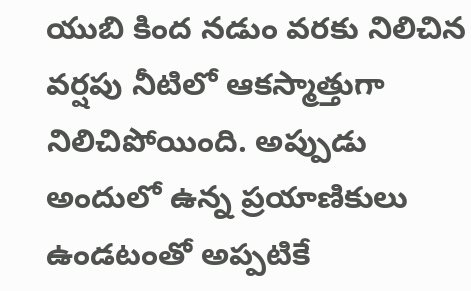యుబి కింద నడుం వరకు నిలిచిన వర్షపు నీటిలో ఆకస్మాత్తుగా నిలిచిపోయింది. అప్పుడు అందులో ఉన్న ప్రయాణికులు ఉండటంతో అప్పటికే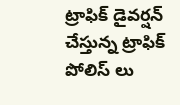ట్రాఫిక్ డైవర్షన్ చేస్తున్న ట్రాఫిక్ పోలిస్ లు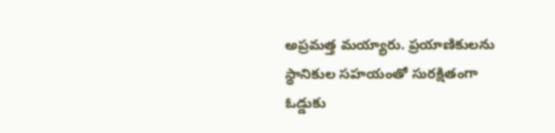అప్రమత్త మయ్యారు. ప్రయాణికులను స్థానికుల సహయంతో సురక్షితంగా ఓడ్డుకు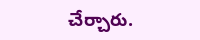చేర్చారు.